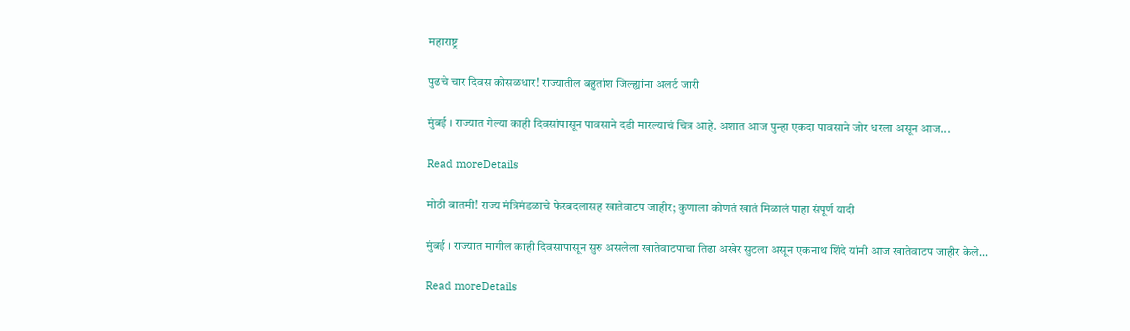महाराष्ट्र

पुढचे चार दिवस कोसळधार! राज्यातील बहुतांश जिल्ह्यांना अलर्ट जारी

मुंबई । राज्यात गेल्या काही दिवसांपासून पावसाने दडी मारल्याचं चित्र आहे. अशात आज पुन्हा एकदा पावसाने जोर धरला असून आज...

Read moreDetails

मोठी बातमी! राज्य मंत्रिमंडळाचे फेरबदलासह खातेवाटप जाहीर; कुणाला कोणतं खातं मिळालं पाहा संपूर्ण यादी

मुंबई । राज्यात मागील काही दिवसापासून सुरु असलेला खातेवाटपाचा तिढा अखेर सुटला असून एकनाथ शिंदे यांनी आज खातेवाटप जाहीर केले...

Read moreDetails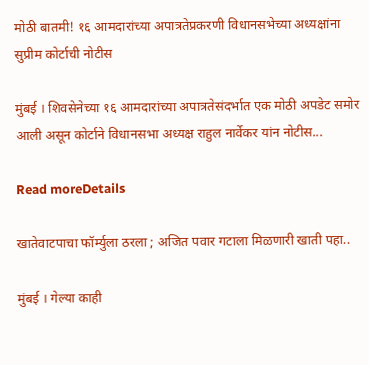मोठी बातमी! १६ आमदारांच्या अपात्रतेप्रकरणी विधानसभेच्या अध्यक्षांना सुप्रीम कोर्टाची नोटीस

मुंबई । शिवसेनेच्या १६ आमदारांच्या अपात्रतेसंदर्भात एक मोठी अपडेट समोर आली असून कोर्टाने विधानसभा अध्यक्ष राहुल नार्वेकर यांन नोटीस...

Read moreDetails

खातेवाटपाचा फॉर्म्युला ठरला ; अजित पवार गटाला मिळणारी खाती पहा..

मुंबई । गेल्या काही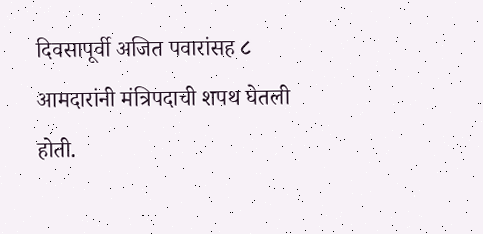दिवसापूर्वी अजित पवारांसह ८ आमदारांनी मंत्रिपदाची शपथ घेतली होती.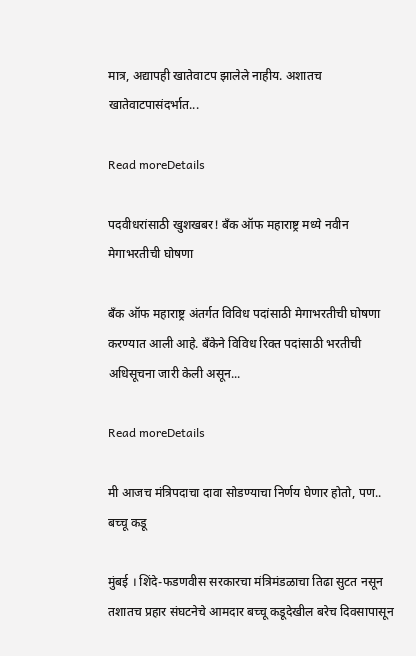मात्र, अद्यापही खातेवाटप झालेले नाहीय. अशातच खातेवाटपासंदर्भात...

Read moreDetails

पदवीधरांसाठी खुशखबर! बँक ऑफ महाराष्ट्र मध्ये नवीन मेगाभरतीची घोषणा

बँक ऑफ महाराष्ट्र अंतर्गत विविध पदांसाठी मेगाभरतीची घोषणा करण्यात आली आहे. बँकेने विविध रिक्त पदांसाठी भरतीची अधिसूचना जारी केली असून...

Read moreDetails

मी आजच मंत्रिपदाचा दावा सोडण्याचा निर्णय घेणार होतो, पण.. बच्चू कडू

मुंबई । शिंदे-फडणवीस सरकारचा मंत्रिमंडळाचा तिढा सुटत नसून तशातच प्रहार संघटनेचे आमदार बच्चू कडूदेखील बरेच दिवसापासून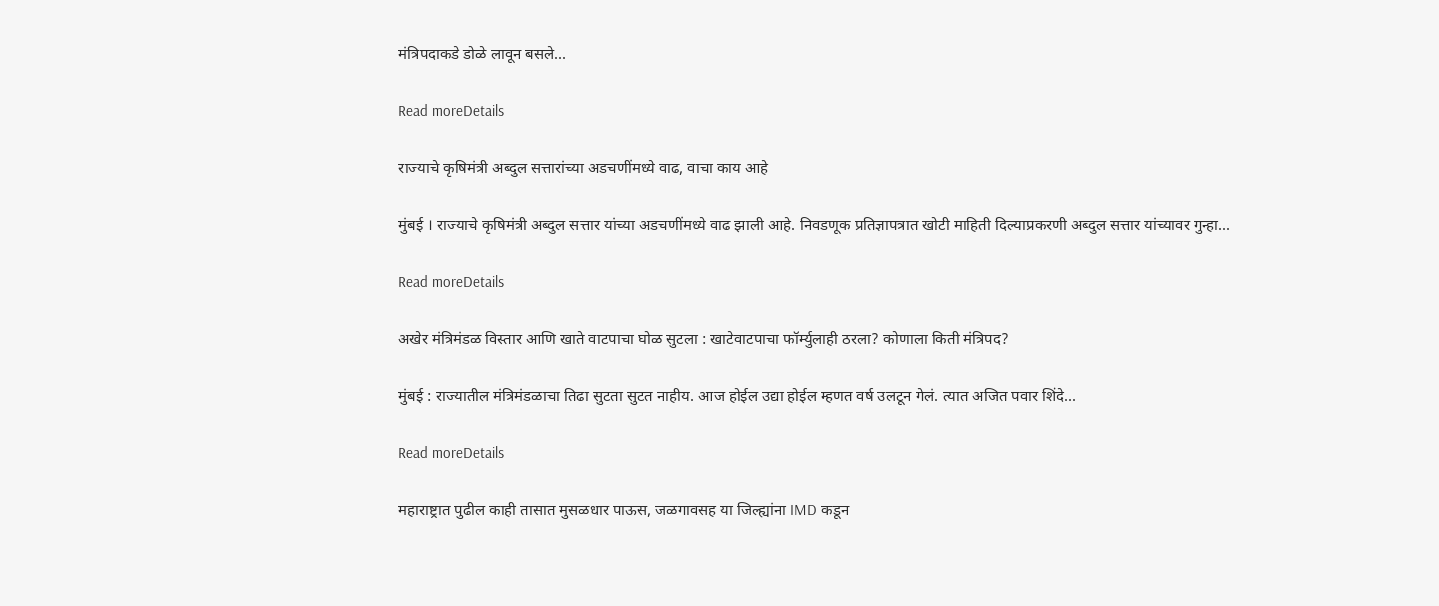मंत्रिपदाकडे डोळे लावून बसले...

Read moreDetails

राज्याचे कृषिमंत्री अब्दुल सत्तारांच्या अडचणींमध्ये वाढ, वाचा काय आहे

मुंबई । राज्याचे कृषिमंत्री अब्दुल सत्तार यांच्या अडचणींमध्ये वाढ झाली आहे. निवडणूक प्रतिज्ञापत्रात खोटी माहिती दिल्याप्रकरणी अब्दुल सत्तार यांच्यावर गुन्हा...

Read moreDetails

अखेर मंत्रिमंडळ विस्तार आणि खाते वाटपाचा घोळ सुटला : खाटेवाटपाचा फॉर्म्युलाही ठरला? कोणाला किती मंत्रिपद?

मुंबई : राज्यातील मंत्रिमंडळाचा तिढा सुटता सुटत नाहीय. आज होईल उद्या होईल म्हणत वर्ष उलटून गेलं. त्यात अजित पवार शिंदे...

Read moreDetails

महाराष्ट्रात पुढील काही तासात मुसळधार पाऊस, जळगावसह या जिल्ह्यांना IMD कडून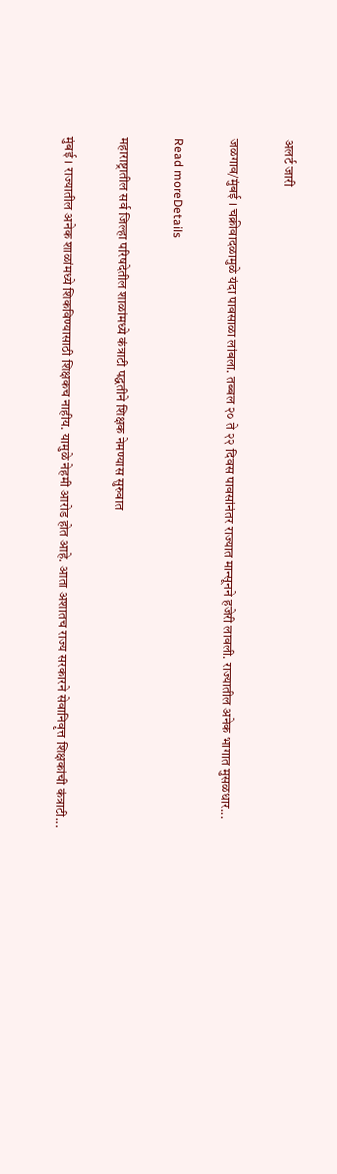अलर्ट जारी

जळगाव/मुंबई । चक्रीवादळामुळे यंदा पावसाळा लांबला. तब्बल २० ते २२ दिवस पावसांनंतर राज्यात मान्सूनने हजेरी लावली. राज्यातील अनेक भागात मुसळधार...

Read moreDetails

महाराष्ट्रातील सर्व जिल्हा परिषदेतील शाळांमध्ये कंत्राटी पद्धतीने शिक्षक नेमण्यास सुरुवात

मुंबई । राज्यातील अनेक शाळांमध्ये शिकविण्यासाठी शिक्षकच नाहीय. यामुळे नेहमी आरोड होत आहे. आता अशातच राज्य सरकारने सेवानिवृत्त शिक्षकांची कंत्राटी...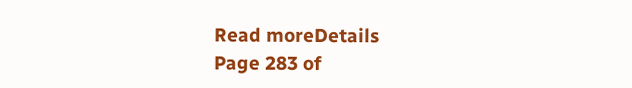Read moreDetails
Page 283 of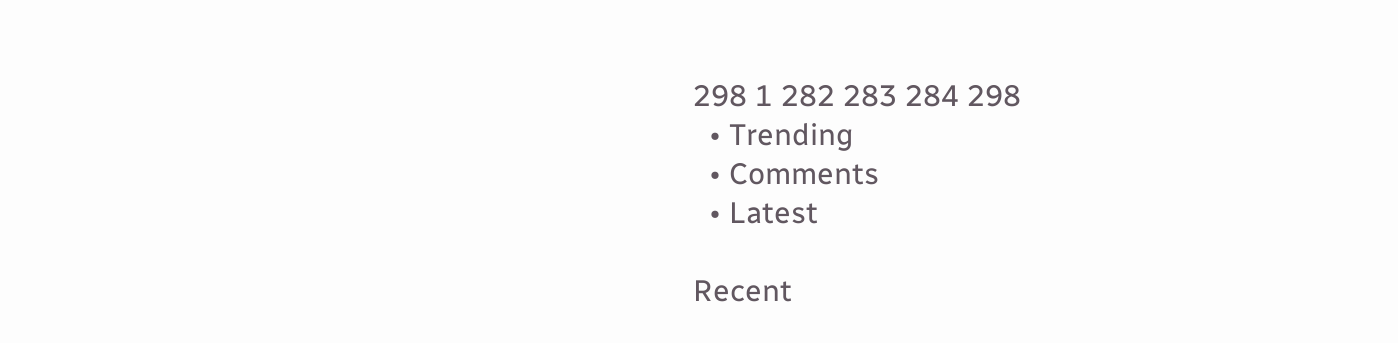298 1 282 283 284 298
  • Trending
  • Comments
  • Latest

Recent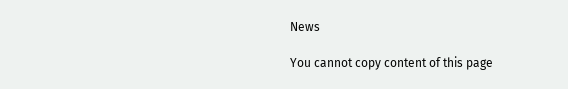News

You cannot copy content of this page